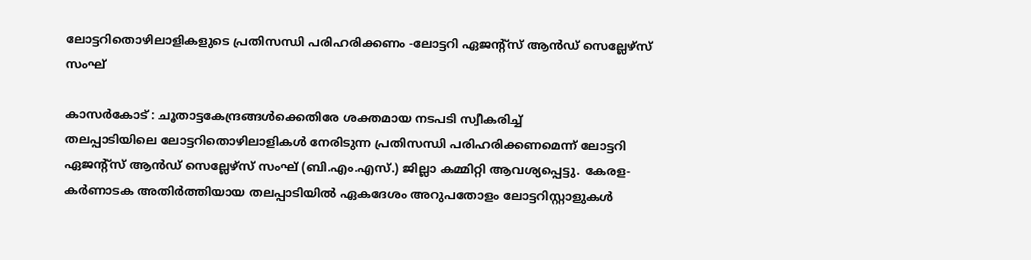ലോട്ടറിതൊഴിലാളികളുടെ പ്രതിസന്ധി പരിഹരിക്കണം -ലോട്ടറി ഏജന്റ്സ് ആന്‍ഡ് സെല്ലേഴ്സ് സംഘ്

കാസര്‍കോട് : ചൂതാട്ടകേന്ദ്രങ്ങള്‍ക്കെതിരേ ശക്തമായ നടപടി സ്വീകരിച്ച്
തലപ്പാടിയിലെ ലോട്ടറിതൊഴിലാളികള്‍ നേരിടുന്ന പ്രതിസന്ധി പരിഹരിക്കണമെന്ന് ലോട്ടറി ഏജന്റ്‌സ് ആന്‍ഡ് സെല്ലേഴ്സ് സംഘ് (ബി.എം.എസ്.) ജില്ലാ കമ്മിറ്റി ആവശ്യപ്പെട്ടു. കേരള-കര്‍ണാടക അതിര്‍ത്തിയായ തലപ്പാടിയില്‍ ഏകദേശം അറുപതോളം ലോട്ടറിസ്റ്റാളുകള്‍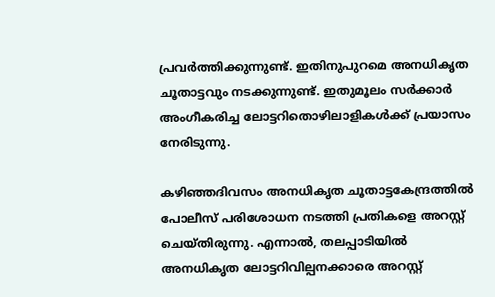പ്രവര്‍ത്തിക്കുന്നുണ്ട്. ഇതിനുപുറമെ അനധികൃത ചൂതാട്ടവും നടക്കുന്നുണ്ട്. ഇതുമൂലം സര്‍ക്കാര്‍ അംഗീകരിച്ച ലോട്ടറിതൊഴിലാളികള്‍ക്ക് പ്രയാസം നേരിടുന്നു.

കഴിഞ്ഞദിവസം അനധികൃത ചൂതാട്ടകേന്ദ്രത്തില്‍ പോലീസ് പരിശോധന നടത്തി പ്രതികളെ അറസ്റ്റ് ചെയ്തിരുന്നു. എന്നാല്‍, തലപ്പാടിയില്‍ അനധികൃത ലോട്ടറിവില്പനക്കാരെ അറസ്റ്റ്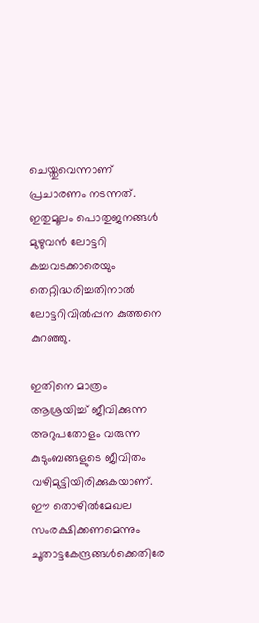ചെയ്തുവെന്നാണ് പ്രചാരണം നടന്നത്. ഇതുമൂലം പൊതുജനങ്ങള്‍ മുഴുവന്‍ ലോട്ടറി കച്ചവടക്കാരെയും തെറ്റിദ്ധരിച്ചതിനാല്‍ ലോട്ടറിവില്‍പ്പന കുത്തനെ കുറഞ്ഞു.

ഇതിനെ മാത്രം ആശ്രയിച്ച് ജീവിക്കുന്ന അറുപതോളം വരുന്ന കുടുംബങ്ങളുടെ ജീവിതം വഴിമുട്ടിയിരിക്കുകയാണ്. ഈ തൊഴില്‍മേഖല സംരക്ഷിക്കണമെന്നും ചൂതാട്ടകേന്ദ്രങ്ങള്‍ക്കെതിരേ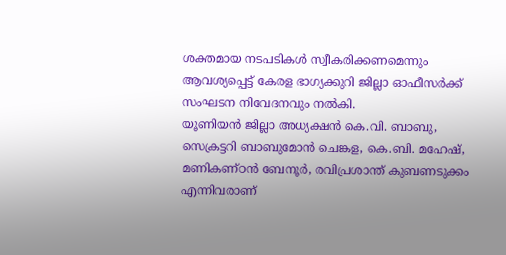ശക്തമായ നടപടികള്‍ സ്വീകരിക്കണമെന്നും ആവശ്യപ്പെട്ട് കേരള ഭാഗ്യക്കുറി ജില്ലാ ഓഫീസര്‍ക്ക് സംഘടന നിവേദനവും നല്‍കി.
യൂണിയന്‍ ജില്ലാ അധ്യക്ഷന്‍ കെ.വി. ബാബു, സെക്രട്ടറി ബാബുമോന്‍ ചെങ്കള, കെ.ബി. മഹേഷ്, മണികണ്ഠന്‍ ബേനൂര്‍, രവിപ്രശാന്ത് കുബണടുക്കം എന്നിവരാണ്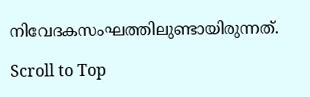നിവേദകസംഘത്തിലുണ്ടായിരുന്നത്.

Scroll to Top